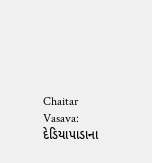Chaitar Vasava: દેડિયાપાડાના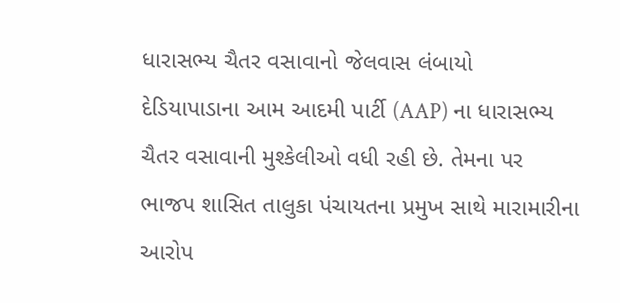ધારાસભ્ય ચૈતર વસાવાનો જેલવાસ લંબાયો
દેડિયાપાડાના આમ આદમી પાર્ટી (AAP) ના ધારાસભ્ય ચૈતર વસાવાની મુશ્કેલીઓ વધી રહી છે. તેમના પર ભાજપ શાસિત તાલુકા પંચાયતના પ્રમુખ સાથે મારામારીના આરોપ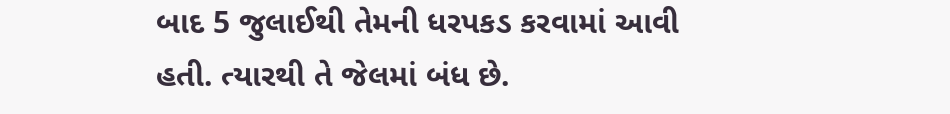બાદ 5 જુલાઈથી તેમની ધરપકડ કરવામાં આવી હતી. ત્યારથી તે જેલમાં બંધ છે.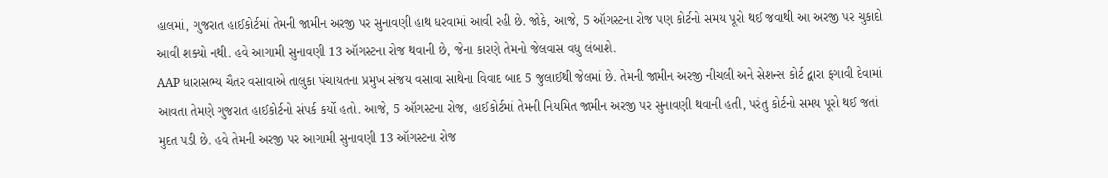હાલમાં, ગુજરાત હાઈકોર્ટમાં તેમની જામીન અરજી પર સુનાવણી હાથ ધરવામાં આવી રહી છે. જોકે, આજે, 5 ઑગસ્ટના રોજ પણ કોર્ટનો સમય પૂરો થઈ જવાથી આ અરજી પર ચુકાદો આવી શક્યો નથી. હવે આગામી સુનાવણી 13 ઑગસ્ટના રોજ થવાની છે, જેના કારણે તેમનો જેલવાસ વધુ લંબાશે.
AAP ધારાસભ્ય ચૈતર વસાવાએ તાલુકા પંચાયતના પ્રમુખ સંજય વસાવા સાથેના વિવાદ બાદ 5 જુલાઈથી જેલમાં છે. તેમની જામીન અરજી નીચલી અને સેશન્સ કોર્ટ દ્વારા ફગાવી દેવામાં આવતા તેમણે ગુજરાત હાઈકોર્ટનો સંપર્ક કર્યો હતો. આજે, 5 ઑગસ્ટના રોજ, હાઈકોર્ટમાં તેમની નિયમિત જામીન અરજી પર સુનાવણી થવાની હતી, પરંતુ કોર્ટનો સમય પૂરો થઈ જતાં મુદત પડી છે. હવે તેમની અરજી પર આગામી સુનાવણી 13 ઑગસ્ટના રોજ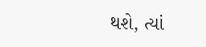થશે, ત્યાં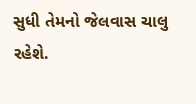સુધી તેમનો જેલવાસ ચાલુ રહેશે.